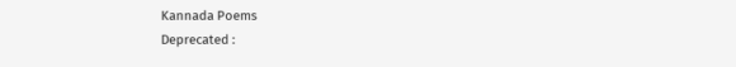Kannada Poems
Deprecated :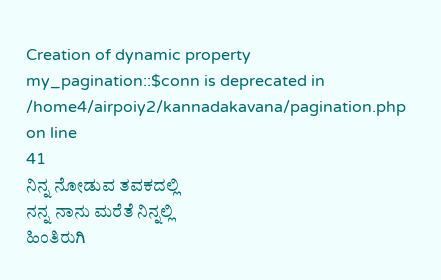Creation of dynamic property my_pagination::$conn is deprecated in
/home4/airpoiy2/kannadakavana/pagination.php on line
41
ನಿನ್ನ ನೋಡುವ ತವಕದಲ್ಲಿ
ನನ್ನ ನಾನು ಮರೆತೆ ನಿನ್ನಲ್ಲಿ
ಹಿಂತಿರುಗಿ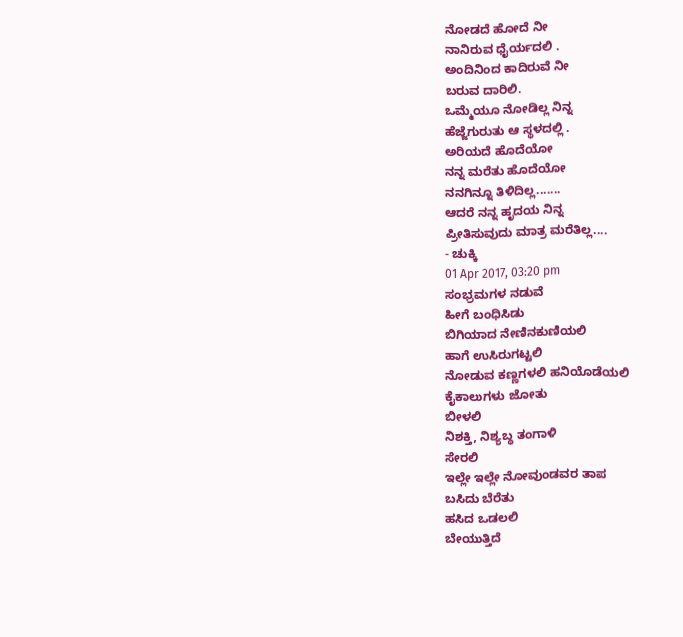ನೋಡದೆ ಹೋದೆ ನೀ
ನಾನಿರುವ ಧೈರ್ಯದಲಿ .
ಅಂದಿನಿಂದ ಕಾದಿರುವೆ ನೀ
ಬರುವ ದಾರಿಲಿ.
ಒಮ್ಮೆಯೂ ನೋಡಿಲ್ಲ ನಿನ್ನ
ಹೆಜ್ಜೆಗುರುತು ಆ ಸ್ಥಳದಲ್ಲಿ .
ಅರಿಯದೆ ಹೊದೆಯೋ
ನನ್ನ ಮರೆತು ಹೊದೆಯೋ
ನನಗಿನ್ನೂ ತಿಳಿದಿಲ್ಲ.......
ಆದರೆ ನನ್ನ ಹೃದಯ ನಿನ್ನ
ಪ್ರೀತಿಸುವುದು ಮಾತ್ರ ಮರೆತಿಲ್ಲ....
- ಚುಕ್ಕಿ
01 Apr 2017, 03:20 pm
ಸಂಭ್ರಮಗಳ ನಡುವೆ
ಹೀಗೆ ಬಂಧಿಸಿಡು
ಬಿಗಿಯಾದ ನೇಣಿನಕುಣಿಯಲಿ
ಹಾಗೆ ಉಸಿರುಗಟ್ಟಲಿ
ನೋಡುವ ಕಣ್ಣಗಳಲಿ ಹನಿಯೊಡೆಯಲಿ
ಕೈಕಾಲುಗಳು ಜೋತು
ಬೀಳಲಿ
ನಿಶಕ್ತಿ, ನಿಶ್ಯಬ್ಧ ತಂಗಾಳಿ
ಸೇರಲಿ
ಇಲ್ಲೇ ಇಲ್ಲೇ ನೋವುಂಡವರ ತಾಪ
ಬಸಿದು ಬೆರೆತು
ಹಸಿದ ಒಡಲಲಿ
ಬೇಯುತ್ತಿದೆ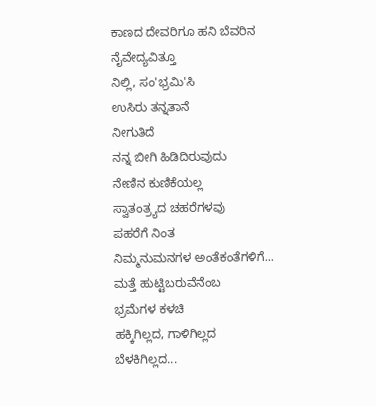ಕಾಣದ ದೇವರಿಗೂ ಹನಿ ಬೆವರಿನ ನೈವೇದ್ಯವಿತ್ತೂ
ನಿಲ್ಲಿ, ಸಂ'ಭ್ರಮಿ'ಸಿ
ಉಸಿರು ತನ್ನತಾನೆ
ನೀಗುತಿದೆ
ನನ್ನ ಬೀಗಿ ಹಿಡಿದಿರುವುದು
ನೇಣಿನ ಕುಣಿಕೆಯಲ್ಲ
ಸ್ವಾತಂತ್ರ್ಯದ ಚಹರೆಗಳವು
ಪಹರೆಗೆ ನಿಂತ
ನಿಮ್ಮನುಮನಗಳ ಅಂತೆಕಂತೆಗಳಿಗೆ...
ಮತ್ತೆ ಹುಟ್ಟಿಬರುವೆನೆಂಬ
ಭ್ರಮೆಗಳ ಕಳಚಿ
ಹಕ್ಕಿಗಿಲ್ಲದ, ಗಾಳಿಗಿಲ್ಲದ
ಬೆಳಕಿಗಿಲ್ಲದ...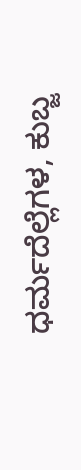ಧರ್ಮದೆಲ್ಲೆಗಳ, ಕುಬ್ಜ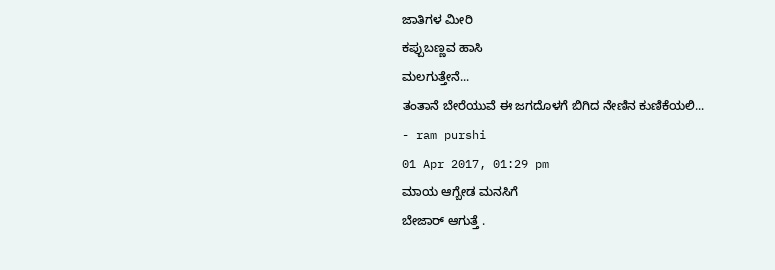ಜಾತಿಗಳ ಮೀರಿ
ಕಪ್ಪುಬಣ್ಣವ ಹಾಸಿ
ಮಲಗುತ್ತೇನೆ...
ತಂತಾನೆ ಬೇರೆಯುವೆ ಈ ಜಗದೊಳಗೆ ಬಿಗಿದ ನೇಣಿನ ಕುಣಿಕೆಯಲಿ...
- ram purshi
01 Apr 2017, 01:29 pm
ಮಾಯ ಆಗ್ಬೇಡ ಮನಸಿಗೆ
ಬೇಜಾರ್ ಆಗುತ್ತೆ .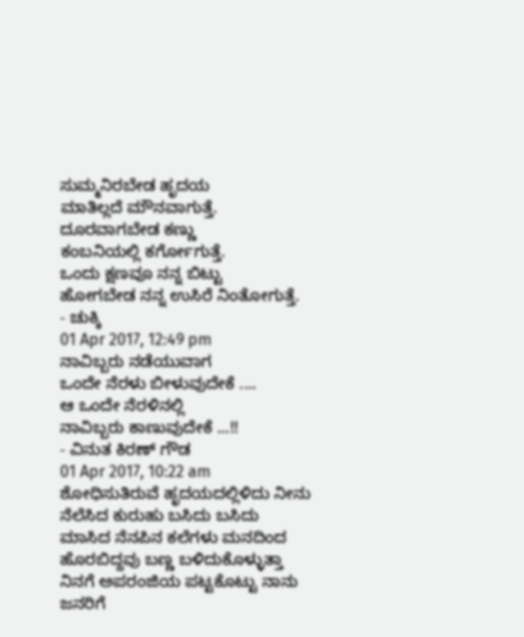ಸುಮ್ಮನಿರಬೇಡ ಹೃದಯ
ಮಾತಿಲ್ಲದೆ ಮೌನವಾಗುತ್ತೆ.
ದೂರವಾಗಬೇಡ ಕಣ್ಣು
ಕಂಬನಿಯಲ್ಲಿ ಕರ್ಗೋಗುತ್ತೆ.
ಒಂದು ಕ್ಷಣವೂ ನನ್ನ ಬಿಟ್ಟು
ಹೋಗಬೇಡ ನನ್ನ ಉಸಿರೆ ನಿಂತೋಗುತ್ತೆ.
- ಚುಕ್ಕಿ
01 Apr 2017, 12:49 pm
ನಾವಿಬ್ಬರು ನಡೆಯುವಾಗ
ಒಂದೇ ನೆರಳು ಬೀಳುವುದೇಕೆ ....
ಆ ಒಂದೇ ನೆರಳಿನಲ್ಲಿ
ನಾವಿಬ್ಬರು ಕಾಣುವುದೇಕೆ ...!!
- ವಿನುತ ಕಿರಣ್ ಗೌಡ
01 Apr 2017, 10:22 am
ಶೋಧಿಸುತಿರುವೆ ಹೃದಯದಲ್ಲಿಳಿದು ನೀನು ನೆಲೆಸಿದ ಕುರುಹು ಬಸಿದು ಬಸಿದು
ಮಾಸಿದ ನೆನಪಿನ ಕಲೆಗಳು ಮನದಿಂದ ಹೊರಬಿದ್ದವು ಬಣ್ಣ ಬಳಿದುಕೊಳ್ಳುತ್ತಾ
ನಿನಗೆ ಅಪರಂಜಿಯ ಪಟ್ಟಕೊಟ್ಟು ನಾನು ಜನರಿಗೆ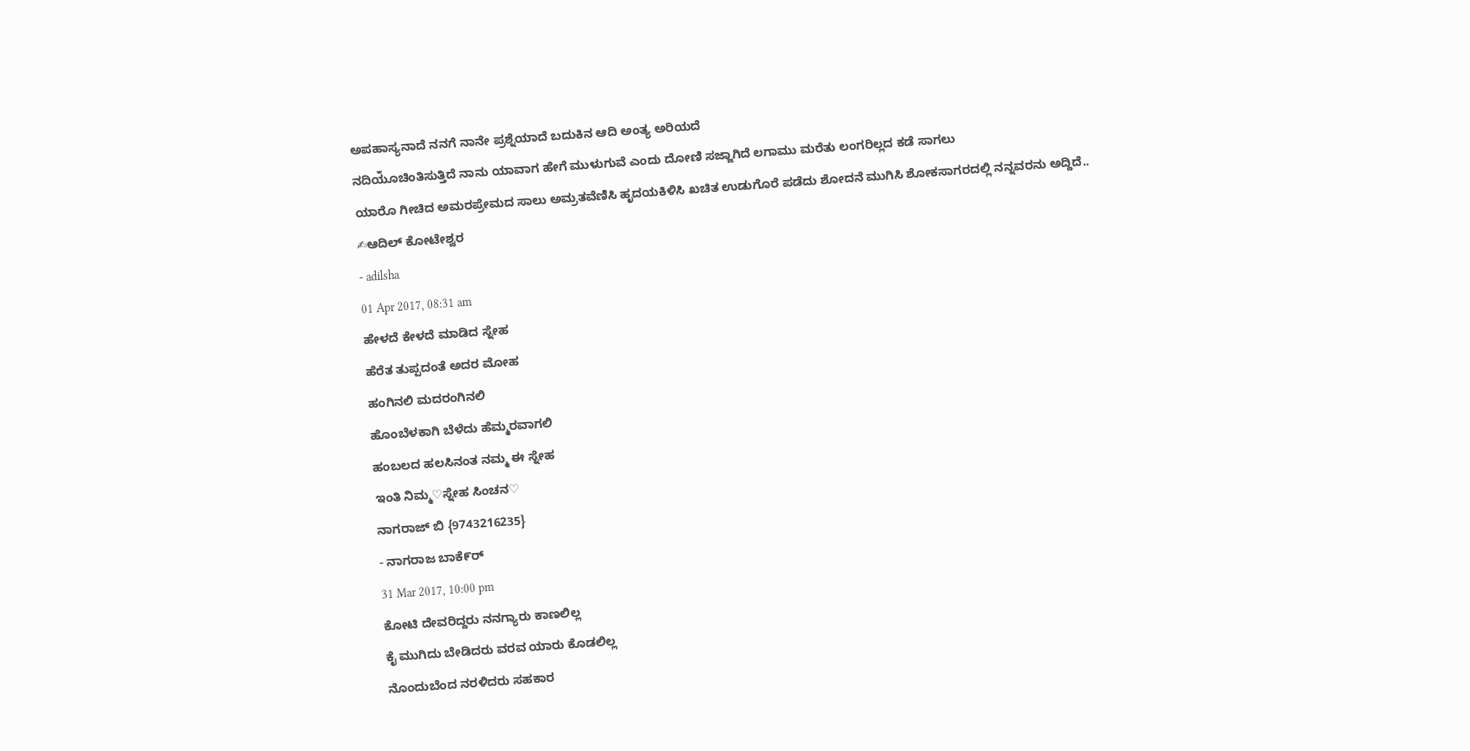ಅಪಹಾಸ್ಯನಾದೆ ನನಗೆ ನಾನೇ ಪ್ರಶ್ನೆಯಾದೆ ಬದುಕಿನ ಆದಿ ಅಂತ್ಯ ಅರಿಯದೆ
ನದಿಯೂಁಚಿಂತಿಸುತ್ತಿದೆ ನಾನು ಯಾವಾಗ ಹೇಗೆ ಮುಳುಗುವೆ ಎಂದು ದೋಣಿ ಸಜ್ಜಾಗಿದೆ ಲಗಾಮು ಮರೆತು ಲಂಗರಿಲ್ಲದ ಕಡೆ ಸಾಗಲು
ಯಾರೊ ಗೀಚಿದ ಅಮರಪ್ರೇಮದ ಸಾಲು ಅಮ್ರತವೆಣಿಸಿ ಹೃದಯಕಿಳಿಸಿ ಖಚಿತ ಉಡುಗೊರೆ ಪಡೆದು ಶೋದನೆ ಮುಗಿಸಿ ಶೋಕಸಾಗರದಲ್ಲಿ ನನ್ನವರನು ಅದ್ದಿದೆ..
✍ಆದಿಲ್ ಕೋಟೇಶ್ವರ
- adilsha
01 Apr 2017, 08:31 am
ಹೇಳದೆ ಕೇಳದೆ ಮಾಡಿದ ಸ್ನೇಹ
ಹೆರೆತ ತುಪ್ಪದಂತೆ ಅದರ ಮೋಹ
ಹಂಗಿನಲಿ ಮದರಂಗಿನಲಿ
ಹೊಂಬೆಳಕಾಗಿ ಬೆಳೆದು ಹೆಮ್ಮರವಾಗಲಿ
ಹಂಬಲದ ಹಲಸಿನಂತ ನಮ್ಮ ಈ ಸ್ನೇಹ
ಇಂತಿ ನಿಮ್ಮ♡ಸ್ನೇಹ ಸಿಂಚನ♡
ನಾಗರಾಜ್ ಬಿ {9743216235}
- ನಾಗರಾಜ ಬಾಕೆ೯ರ್
31 Mar 2017, 10:00 pm
ಕೋಟಿ ದೇವರಿದ್ದರು ನನಗ್ಯಾರು ಕಾಣಲಿಲ್ಲ
ಕೈ ಮುಗಿದು ಬೇಡಿದರು ವರವ ಯಾರು ಕೊಡಲಿಲ್ಲ
ನೊಂದುಬೆಂದ ನರಳಿದರು ಸಹಕಾರ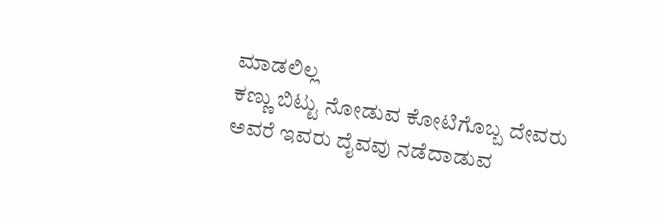ಮಾಡಲಿಲ್ಲ
ಕಣ್ಣು ಬಿಟ್ಟು ನೋಡುವ ಕೋಟಿಗೊಬ್ಬ ದೇವರು
ಅವರೆ ಇವರು ದೈವವು ನಡೆದಾಡುವ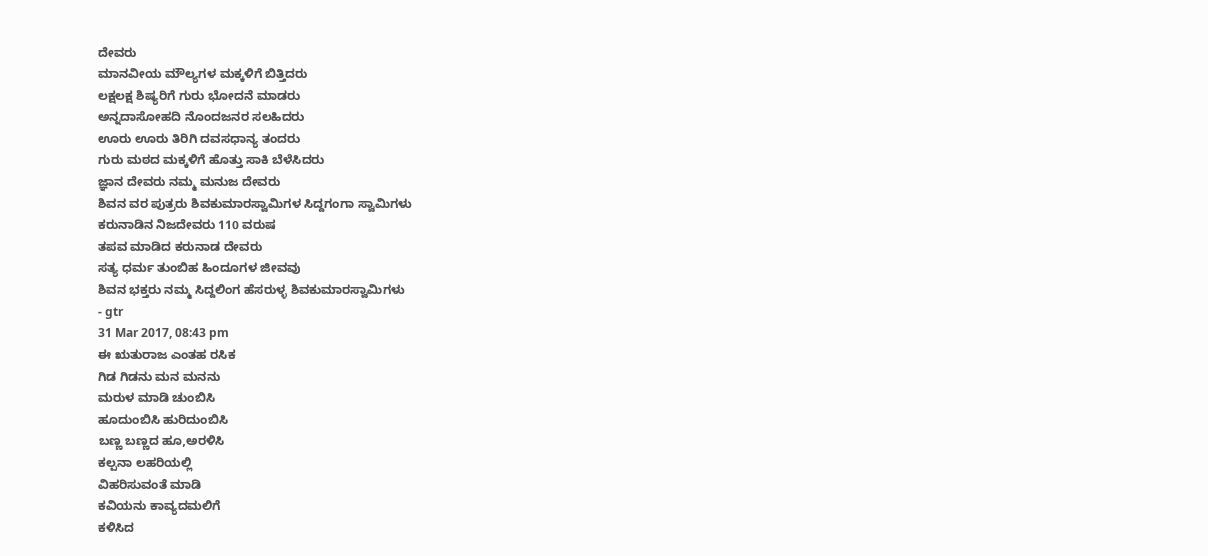ದೇವರು
ಮಾನವೀಯ ಮೌಲ್ಯಗಳ ಮಕ್ಕಳಿಗೆ ಬಿತ್ತಿದರು
ಲಕ್ಷಲಕ್ಷ ಶಿಷ್ಯರಿಗೆ ಗುರು ಭೋದನೆ ಮಾಡರು
ಅನ್ನದಾಸೋಹದಿ ನೊಂದಜನರ ಸಲಹಿದರು
ಊರು ಊರು ತಿರಿಗಿ ದವಸಧಾನ್ಯ ತಂದರು
ಗುರು ಮಠದ ಮಕ್ಕಳಿಗೆ ಹೊತ್ತು ಸಾಕಿ ಬೆಳೆಸಿದರು
ಜ್ಞಾನ ದೇವರು ನಮ್ಮ ಮನುಜ ದೇವರು
ಶಿವನ ವರ ಪುತ್ರರು ಶಿವಕುಮಾರಸ್ವಾಮಿಗಳ ಸಿದ್ದಗಂಗಾ ಸ್ವಾಮಿಗಳು
ಕರುನಾಡಿನ ನಿಜದೇವರು 110 ವರುಷ
ತಪವ ಮಾಡಿದ ಕರುನಾಡ ದೇವರು
ಸತ್ಯ ಧರ್ಮ ತುಂಬಿಹ ಹಿಂದೂಗಳ ಜೀವವು
ಶಿವನ ಭಕ್ತರು ನಮ್ಮ ಸಿದ್ದಲಿಂಗ ಹೆಸರುಳ್ಳ ಶಿವಕುಮಾರಸ್ವಾಮಿಗಳು
- gtr
31 Mar 2017, 08:43 pm
ಈ ಋತುರಾಜ ಎಂತಹ ರಸಿಕ
ಗಿಡ ಗಿಡನು ಮನ ಮನನು
ಮರುಳ ಮಾಡಿ ಚುಂಬಿಸಿ
ಹೂದುಂಬಿಸಿ ಹುರಿದುಂಬಿಸಿ
ಬಣ್ಣ ಬಣ್ಣದ ಹೂ,ಅರಳಿಸಿ
ಕಲ್ಪನಾ ಲಹರಿಯಲ್ಲಿ
ವಿಹರಿಸುವಂತೆ ಮಾಡಿ
ಕವಿಯನು ಕಾವ್ಯದಮಲಿಗೆ
ಕಳಿಸಿದ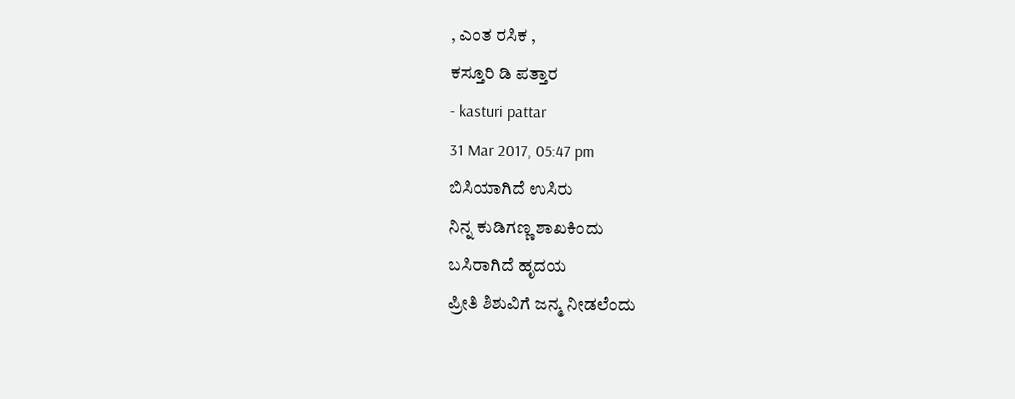, ಎಂತ ರಸಿಕ ,
ಕಸ್ತೂರಿ ಡಿ ಪತ್ತಾರ
- kasturi pattar
31 Mar 2017, 05:47 pm
ಬಿಸಿಯಾಗಿದೆ ಉಸಿರು
ನಿನ್ನ ಕುಡಿಗಣ್ಣ ಶಾಖಕಿಂದು
ಬಸಿರಾಗಿದೆ ಹೃದಯ
ಪ್ರೀತಿ ಶಿಶುವಿಗೆ ಜನ್ಮ ನೀಡಲೆಂದು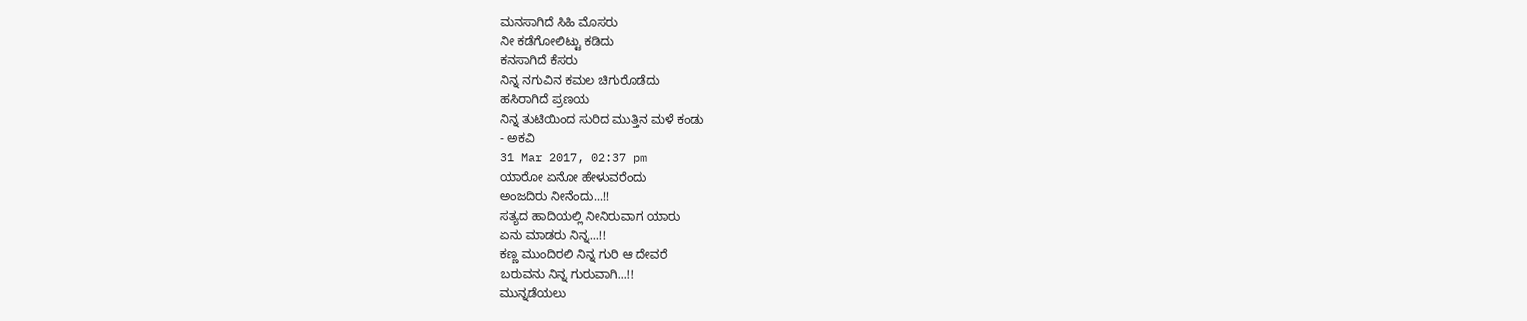ಮನಸಾಗಿದೆ ಸಿಹಿ ಮೊಸರು
ನೀ ಕಡೆಗೋಲಿಟ್ಟು ಕಡಿದು
ಕನಸಾಗಿದೆ ಕೆಸರು
ನಿನ್ನ ನಗುವಿನ ಕಮಲ ಚಿಗುರೊಡೆದು
ಹಸಿರಾಗಿದೆ ಪ್ರಣಯ
ನಿನ್ನ ತುಟಿಯಿಂದ ಸುರಿದ ಮುತ್ತಿನ ಮಳೆ ಕಂಡು
- ಅಕವಿ
31 Mar 2017, 02:37 pm
ಯಾರೋ ಏನೋ ಹೇಳುವರೆಂದು
ಅಂಜದಿರು ನೀನೆಂದು...!!
ಸತ್ಯದ ಹಾದಿಯಲ್ಲಿ ನೀನಿರುವಾಗ ಯಾರು
ಏನು ಮಾಡರು ನಿನ್ನ...!!
ಕಣ್ಣ ಮುಂದಿರಲಿ ನಿನ್ನ ಗುರಿ ಆ ದೇವರೆ
ಬರುವನು ನಿನ್ನ ಗುರುವಾಗಿ...!!
ಮುನ್ನಡೆಯಲು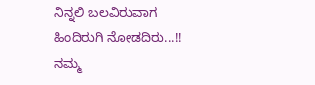ನಿನ್ನಲಿ ಬಲವಿರುವಾಗ
ಹಿಂದಿರುಗಿ ನೋಡದಿರು...!!
ನಮ್ಮ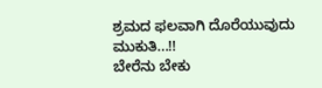ಶ್ರಮದ ಫಲವಾಗಿ ದೊರೆಯುವುದು ಮುಕುತಿ...!!
ಬೇರೆನು ಬೇಕು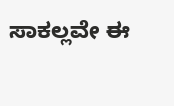ಸಾಕಲ್ಲವೇ ಈ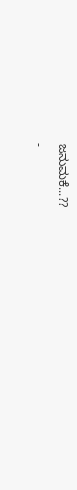ಜನುಮಕೆ...??
-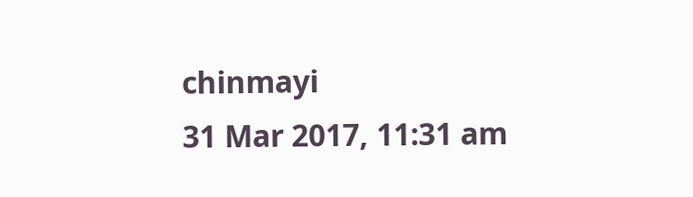chinmayi
31 Mar 2017, 11:31 am